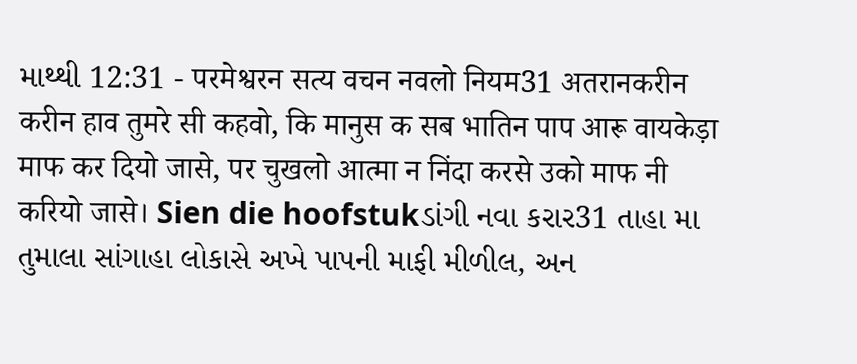માથ્થી 12:31 - परमेश्वरन सत्य वचन नवलो नियम31 अतरानकरीन करीन हाव तुमरे सी कहवो, कि मानुस क सब भातिन पाप आरू वायकेड़ा माफ कर दियो जासे, पर चुखलो आत्मा न निंदा करसे उको माफ नी करियो जासे। Sien die hoofstukડાંગી નવા કરાર31 તાહા મા તુમાલા સાંગાહા લોકાસે અખે પાપની માફી મીળીલ, અન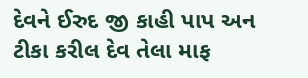દેવને ઈરુદ જી કાહી પાપ અન ટીકા કરીલ દેવ તેલા માફ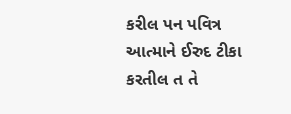કરીલ પન પવિત્ર આત્માને ઈરુદ ટીકા કરતીલ ત તે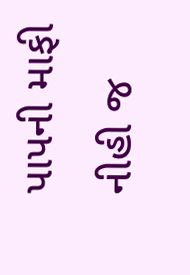પાપની માફી નીહી જ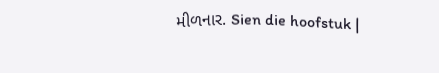મીળનાર. Sien die hoofstuk |